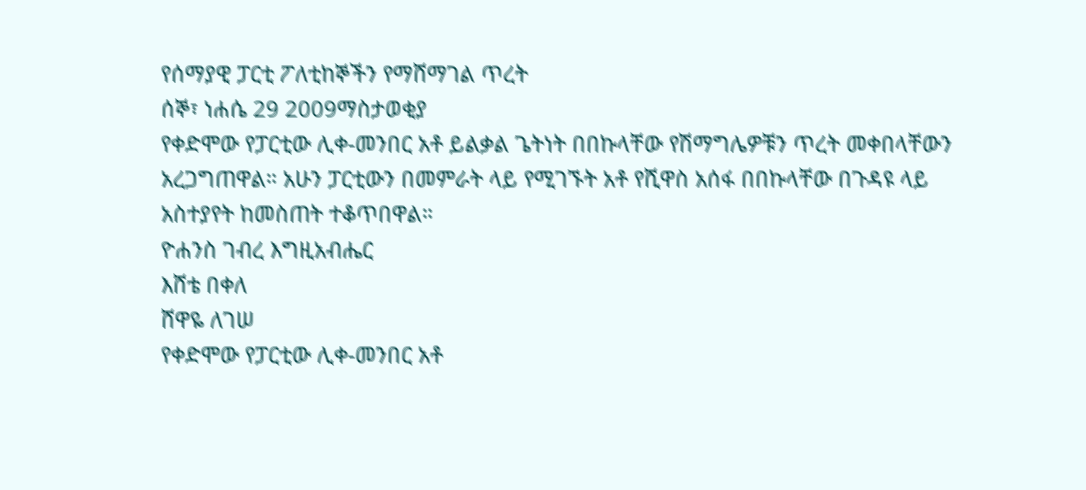የሰማያዊ ፓርቲ ፖለቲከኞችን የማሸማገል ጥረት
ሰኞ፣ ነሐሴ 29 2009ማስታወቂያ
የቀድሞው የፓርቲው ሊቀ-መንበር አቶ ይልቃል ጌትነት በበኩላቸው የሽማግሌዎቹን ጥረት መቀበላቸውን አረጋግጠዋል። አሁን ፓርቲውን በመምራት ላይ የሚገኙት አቶ የሺዋስ አሰፋ በበኩላቸው በጉዳዩ ላይ አስተያየት ከመስጠት ተቆጥበዋል።
ዮሐንስ ገብረ እግዚአብሔር
እሸቴ በቀለ
ሸዋዬ ለገሠ
የቀድሞው የፓርቲው ሊቀ-መንበር አቶ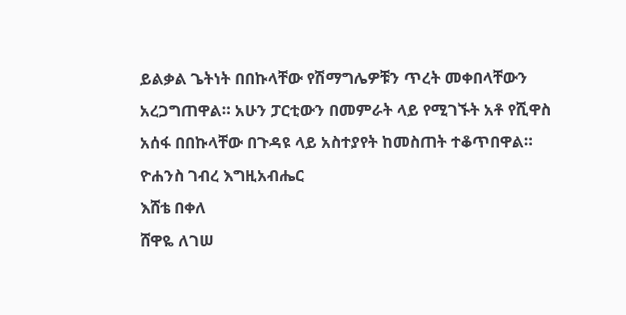ይልቃል ጌትነት በበኩላቸው የሽማግሌዎቹን ጥረት መቀበላቸውን አረጋግጠዋል። አሁን ፓርቲውን በመምራት ላይ የሚገኙት አቶ የሺዋስ አሰፋ በበኩላቸው በጉዳዩ ላይ አስተያየት ከመስጠት ተቆጥበዋል።
ዮሐንስ ገብረ እግዚአብሔር
እሸቴ በቀለ
ሸዋዬ ለገሠ